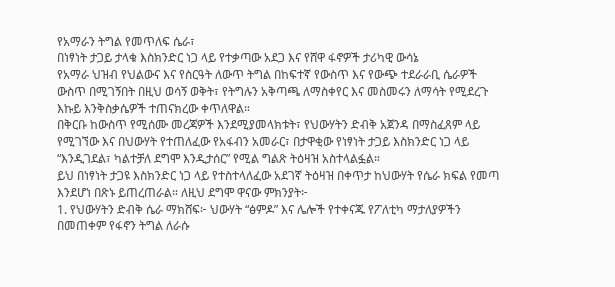የአማራን ትግል የመጥለፍ ሴራ፣
በነፃነት ታጋይ ታላቁ እስክንድር ነጋ ላይ የተቃጣው አደጋ እና የሸዋ ፋኖዎች ታሪካዊ ውሳኔ
የአማራ ህዝብ የህልውና እና የስርዓት ለውጥ ትግል በከፍተኛ የውስጥ እና የውጭ ተደራራቢ ሴራዎች ውስጥ በሚገኝበት በዚህ ወሳኝ ወቅት፣ የትግሉን አቅጣጫ ለማስቀየር እና መስመሩን ለማሳት የሚደረጉ እኩይ እንቅስቃሴዎች ተጠናክረው ቀጥለዋል።
በቅርቡ ከውስጥ የሚሰሙ መረጃዎች እንደሚያመላክቱት፣ የህውሃትን ድብቅ አጀንዳ በማስፈጸም ላይ የሚገኘው እና በህውሃት የተጠለፈው የአፋብን አመራር፣ በታዋቂው የነፃነት ታጋይ እስክንድር ነጋ ላይ “እንዲገደል፣ ካልተቻለ ደግሞ እንዲታሰር” የሚል ግልጽ ትዕዛዝ አስተላልፏል።
ይህ በነፃነት ታጋዩ እስክንድር ነጋ ላይ የተስተላለፈው አደገኛ ትዕዛዝ በቀጥታ ከህውሃት የሴራ ክፍል የመጣ እንደሆነ በጽኑ ይጠረጠራል። ለዚህ ደግሞ ዋናው ምክንያት፦
1. የህውሃትን ድብቅ ሴራ ማክሸፍ፦ ህውሃት “ፅምዶ” እና ሌሎች የተቀናጁ የፖለቲካ ማታለያዎችን በመጠቀም የፋኖን ትግል ለራሱ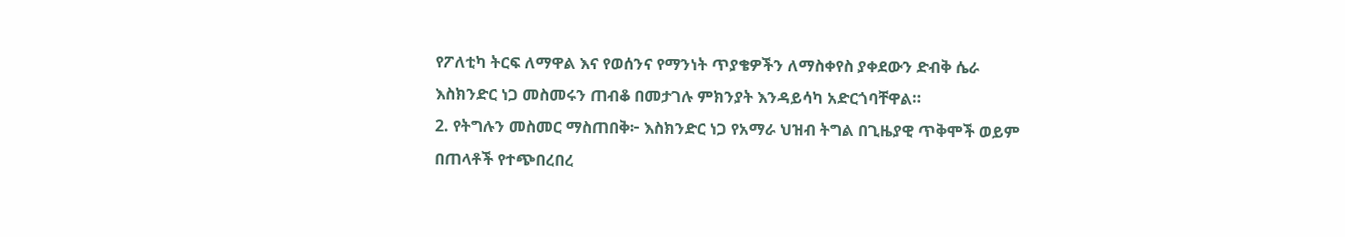የፖለቲካ ትርፍ ለማዋል እና የወሰንና የማንነት ጥያቄዎችን ለማስቀየስ ያቀደውን ድብቅ ሴራ እስክንድር ነጋ መስመሩን ጠብቆ በመታገሉ ምክንያት እንዳይሳካ አድርጎባቸዋል።
2. የትግሉን መስመር ማስጠበቅ፦ እስክንድር ነጋ የአማራ ህዝብ ትግል በጊዜያዊ ጥቅሞች ወይም በጠላቶች የተጭበረበረ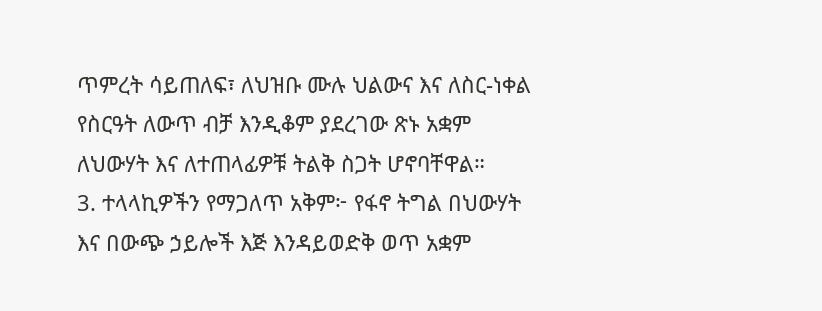ጥምረት ሳይጠለፍ፣ ለህዝቡ ሙሉ ህልውና እና ለስር-ነቀል የስርዓት ለውጥ ብቻ እንዲቆም ያደረገው ጽኑ አቋም ለህውሃት እና ለተጠላፊዎቹ ትልቅ ስጋት ሆኖባቸዋል።
3. ተላላኪዎችን የማጋለጥ አቅም፦ የፋኖ ትግል በህውሃት እና በውጭ ኃይሎች እጅ እንዳይወድቅ ወጥ አቋም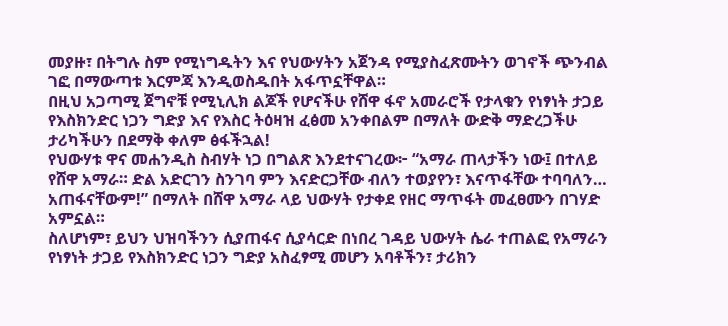መያዙ፣ በትግሉ ስም የሚነግዱትን እና የህውሃትን አጀንዳ የሚያስፈጽሙትን ወገኖች ጭንብል ገፎ በማውጣቱ እርምጃ እንዲወስዱበት አፋጥኗቸዋል።
በዚህ አጋጣሚ ጀግኖቹ የሚኒሊክ ልጆች የሆናችሁ የሸዋ ፋኖ አመራሮች የታላቁን የነፃነት ታጋይ የእስክንድር ነጋን ግድያ እና የእስር ትዕዛዝ ፈፅመ አንቀበልም በማለት ውድቅ ማድረጋችሁ ታሪካችሁን በደማቅ ቀለም ፅፋችኋል!
የህውሃቱ ዋና መሐንዲስ ስብሃት ነጋ በግልጽ እንደተናገረው፦ “አማራ ጠላታችን ነው፤ በተለይ የሸዋ አማራ። ድል አድርገን ስንገባ ምን እናድርጋቸው ብለን ተወያየን፣ እናጥፋቸው ተባባለን… አጠፋናቸውም!” በማለት በሸዋ አማራ ላይ ህውሃት የታቀደ የዘር ማጥፋት መፈፀሙን በገሃድ አምኗል።
ስለሆነም፣ ይህን ህዝባችንን ሲያጠፋና ሲያሳርድ በነበረ ገዳይ ህውሃት ሴራ ተጠልፎ የአማራን የነፃነት ታጋይ የእስክንድር ነጋን ግድያ አስፈፃሚ መሆን አባቶችን፣ ታሪክን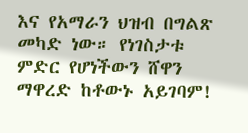እና የአማራን ህዝብ በግልጽ መካድ ነው። የነገስታቱ ምድር የሆነችውን ሸዋን ማዋረድ ከቶውኑ አይገባም!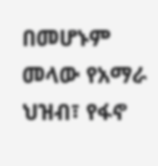በመሆኑም መላው የአማራ ህዝብ፣ የፋኖ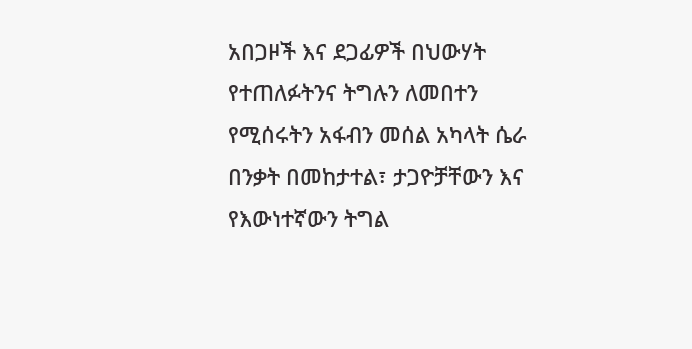አበጋዞች እና ደጋፊዎች በህውሃት የተጠለፉትንና ትግሉን ለመበተን የሚሰሩትን አፋብን መሰል አካላት ሴራ በንቃት በመከታተል፣ ታጋዮቻቸውን እና የእውነተኛውን ትግል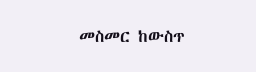መስመር ከውስጥ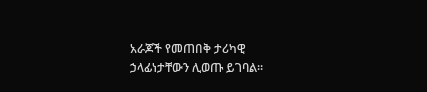አራጆች የመጠበቅ ታሪካዊ ኃላፊነታቸውን ሊወጡ ይገባል።